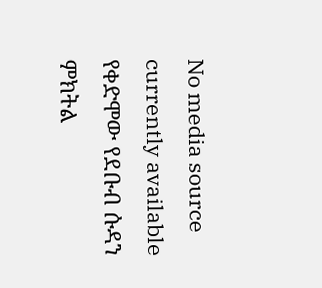No media source currently available
የቀድሞው የደቡብ ሱዳን ምክትል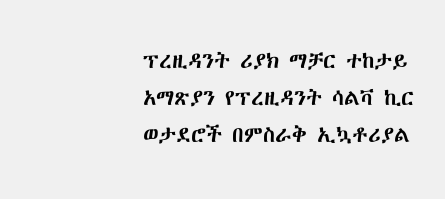ፕረዚዳንት ሪያክ ማቻር ተከታይ አማጽያን የፕረዚዳንት ሳልቫ ኪር ወታደሮች በምስራቅ ኢኳቶሪያል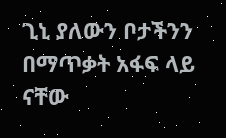ጊኒ ያለውን ቦታችንን በማጥቃት አፋፍ ላይ ናቸው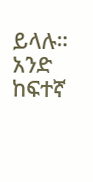ይላሉ። አንድ ከፍተኛ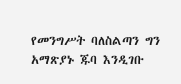የመንግሥት ባለስልጣን ግን አማጽያኑ ጁባ እንዲገቡ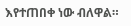እየተጠበቀ ነው ብለዋል።